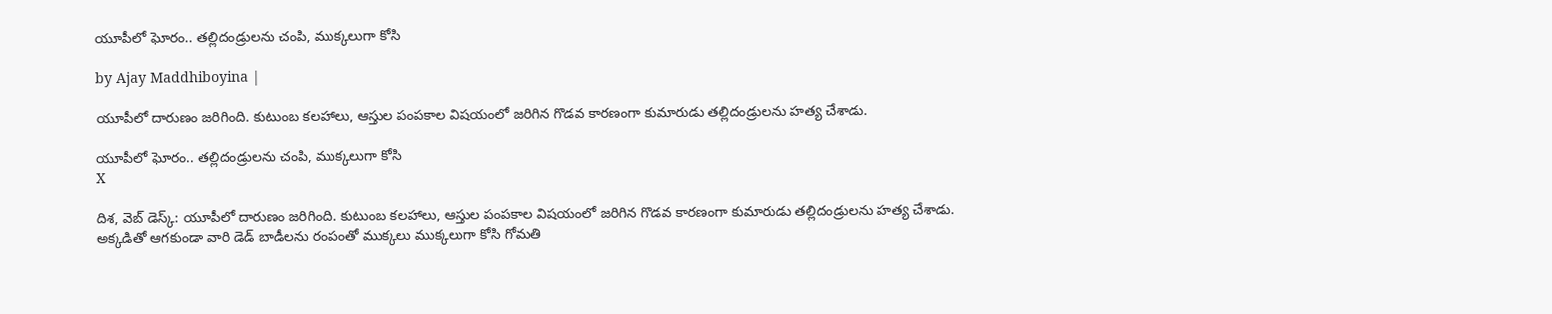యూపీలో ఘోరం.. తల్లిదండ్రులను చంపి, ముక్కలుగా కోసి

by Ajay Maddhiboyina |

యూపీలో దారుణం జ‌రిగింది. కుటుంబ క‌ల‌హాలు, ఆస్తుల పంప‌కాల విష‌యంలో జరిగిన గొడ‌వ కార‌ణంగా కుమారుడు త‌ల్లిదండ్రుల‌ను హ‌త్య చేశాడు.

యూపీలో ఘోరం.. తల్లిదండ్రులను చంపి, ముక్కలుగా కోసి
X

దిశ, వెబ్ డెస్క్: యూపీలో దారుణం జ‌రిగింది. కుటుంబ క‌ల‌హాలు, ఆస్తుల పంప‌కాల విష‌యంలో జరిగిన గొడ‌వ కార‌ణంగా కుమారుడు త‌ల్లిదండ్రుల‌ను హ‌త్య చేశాడు. అక్క‌డితో ఆగ‌కుండా వారి డెడ్ బాడీల‌ను రంపంతో ముక్క‌లు ముక్క‌లుగా కోసి గోమ‌తి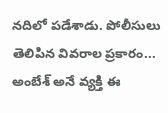న‌దిలో ప‌డేశాడు. పోలీసులు తెలిపిన వివ‌రాల ప్ర‌కారం... అంబేశ్ అనే వ్య‌క్తి ఈ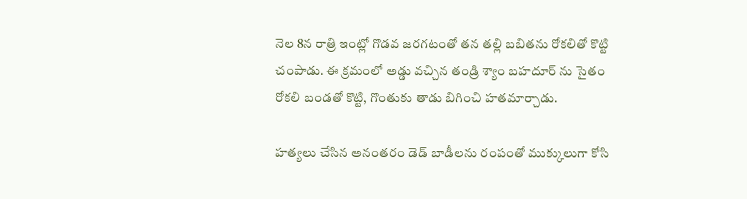నెల 8న రాత్రి ఇంట్లో గొడ‌వ జ‌ర‌గ‌టంతో త‌న త‌ల్లి బ‌బిత‌ను రోక‌లితో కొట్టి చంపాడు. ఈ క్ర‌మంలో అడ్డు వ‌చ్చిన తండ్రి శ్యాం బ‌హ‌దూర్ ను సైతం రోక‌లి బండ‌తో కొట్టి, గొంతుకు తాడు బిగించి హ‌త‌మార్చాడు.

హ‌త్య‌లు చేసిన అనంత‌రం డెడ్ బాడీల‌ను రంపంతో ముక్కులుగా కోసి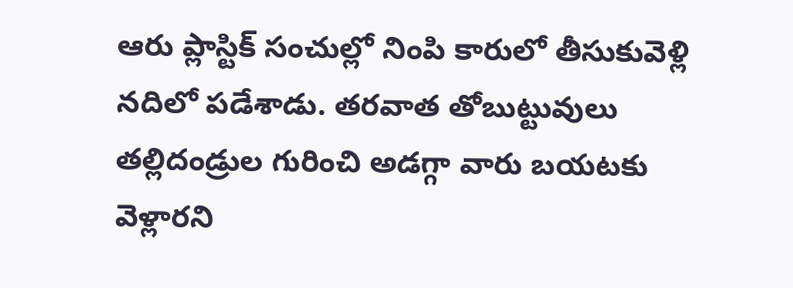ఆరు ప్లాస్టిక్ సంచుల్లో నింపి కారులో తీసుకువెళ్లి న‌దిలో ప‌డేశాడు. త‌ర‌వాత తోబుట్టువులు త‌ల్లిదండ్రుల గురించి అడగ్గా వారు బ‌య‌ట‌కు వెళ్లార‌ని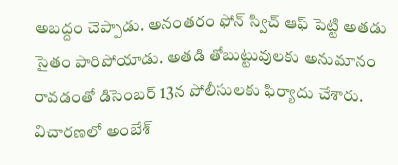అబద్దం చెప్పాడు. అనంత‌రం ఫోన్ స్విచ్ ఆఫ్ పెట్టి అత‌డు సైతం పారిపోయాడు. అత‌డి తోబుట్టువుల‌కు అనుమానం రావ‌డంతో డిసెంబ‌ర్ 13న పోలీసుల‌కు ఫిర్యాదు చేశారు. విచార‌ణ‌లో అంబేశ్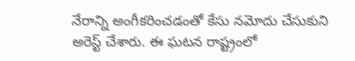నేరాన్ని అంగీక‌రించ‌డంతో కేసు న‌మోదు చేసుకుని అరెస్ట్ చేశారు. ఈ ఘ‌ట‌న రాష్ట్రంలో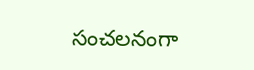సంచ‌ల‌నంగా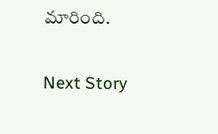మారింది.

Next Story